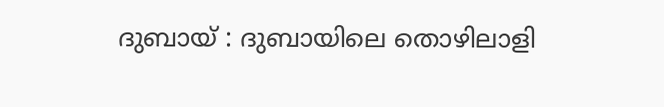ദുബായ് : ദുബായിലെ തൊഴിലാളി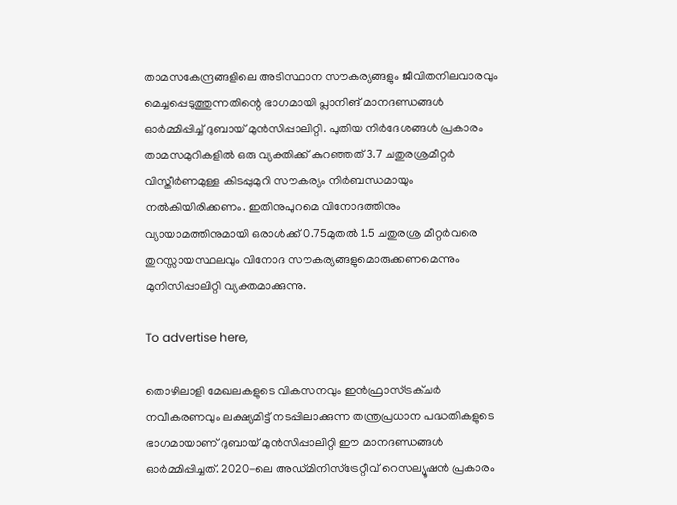താമസകേന്ദ്രങ്ങളിലെ അടിസ്ഥാന സൗകര്യങ്ങളും ജീവിതനിലവാരവും മെച്ചപ്പെടുത്തുന്നതിന്റെ ഭാഗമായി പ്ലാനിങ് മാനദണ്ഡങ്ങൾ ഓർമ്മിപ്പിച്ച് ദുബായ് മുൻസിപ്പാലിറ്റി. പുതിയ നിർദേശങ്ങൾ പ്രകാരം താമസമുറികളിൽ ഒരു വ്യക്തിക്ക് കുറഞ്ഞത് 3.7 ചതുരശ്രമീറ്റർ വിസ്തീർണമുള്ള കിടപ്പുമുറി സൗകര്യം നിർബന്ധമായും നൽകിയിരിക്കണം. ഇതിനുപുറമെ വിനോദത്തിനും വ്യായാമത്തിനുമായി ഒരാൾക്ക് 0.75മുതൽ 1.5 ചതുരശ്ര മീറ്റർവരെ തുറസ്സായസ്ഥലവും വിനോദ സൗകര്യങ്ങളുമൊരുക്കണമെന്നും മുനിസിപ്പാലിറ്റി വ്യക്തമാക്കുന്നു.

To advertise here,

തൊഴിലാളി മേഖലകളുടെ വികസനവും ഇൻഫ്രാസ്ട്രക്ചർ നവീകരണവും ലക്ഷ്യമിട്ട് നടപ്പിലാക്കുന്ന തന്ത്രപ്രധാന പദ്ധതികളുടെ ഭാഗമായാണ് ദുബായ് മുൻസിപ്പാലിറ്റി ഈ മാനദണ്ഡങ്ങൾ ഓർമ്മിപ്പിച്ചത്. 2020-ലെ അഡ്മിനിസ്‌ട്രേറ്റീവ് റെസല്യൂഷൻ പ്രകാരം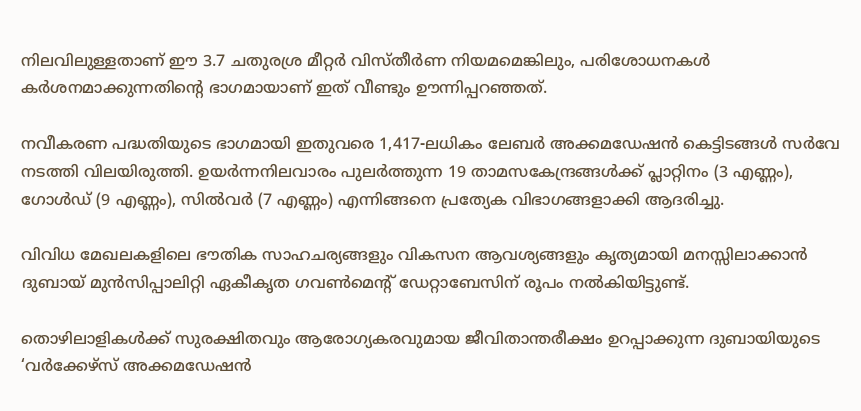നിലവിലുള്ളതാണ് ഈ 3.7 ചതുരശ്ര മീറ്റർ വിസ്തീർണ നിയമമെങ്കിലും, പരിശോധനകൾ കർശനമാക്കുന്നതിന്റെ ഭാഗമായാണ് ഇത് വീണ്ടും ഊന്നിപ്പറഞ്ഞത്.

നവീകരണ പദ്ധതിയുടെ ഭാഗമായി ഇതുവരെ 1,417-ലധികം ലേബർ അക്കമഡേഷൻ കെട്ടിടങ്ങൾ സർവേ നടത്തി വിലയിരുത്തി. ഉയർന്നനിലവാരം പുലർത്തുന്ന 19 താമസകേന്ദ്രങ്ങൾക്ക് പ്ലാറ്റിനം (3 എണ്ണം), ഗോൾഡ് (9 എണ്ണം), സിൽവർ (7 എണ്ണം) എന്നിങ്ങനെ പ്രത്യേക വിഭാഗങ്ങളാക്കി ആദരിച്ചു.

വിവിധ മേഖലകളിലെ ഭൗതിക സാഹചര്യങ്ങളും വികസന ആവശ്യങ്ങളും കൃത്യമായി മനസ്സിലാക്കാൻ ദുബായ് മുൻസിപ്പാലിറ്റി ഏകീകൃത ഗവൺമെന്റ് ഡേറ്റാബേസിന് രൂപം നൽകിയിട്ടുണ്ട്.

തൊഴിലാളികൾക്ക് സുരക്ഷിതവും ആരോഗ്യകരവുമായ ജീവിതാന്തരീക്ഷം ഉറപ്പാക്കുന്ന ദുബായിയുടെ ‘വർക്കേഴ്സ് അക്കമഡേഷൻ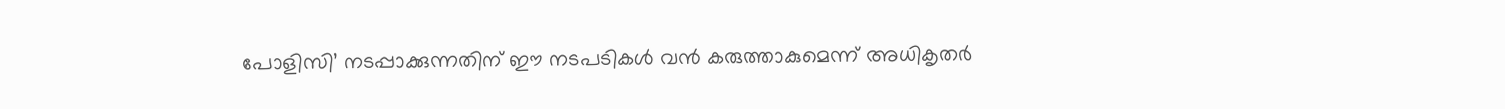പോളിസി’ നടപ്പാക്കുന്നതിന് ഈ നടപടികൾ വൻ കരുത്താകുമെന്ന് അധികൃതർ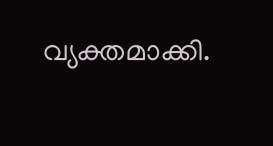വ്യക്തമാക്കി.